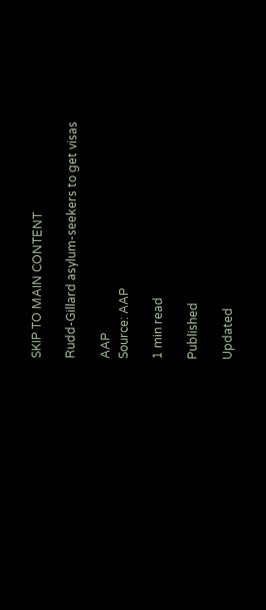SKIP TO MAIN CONTENT

Rudd-Gillard asylum-seekers to get visas

AAP
Source: AAP

1 min read

Published

Updated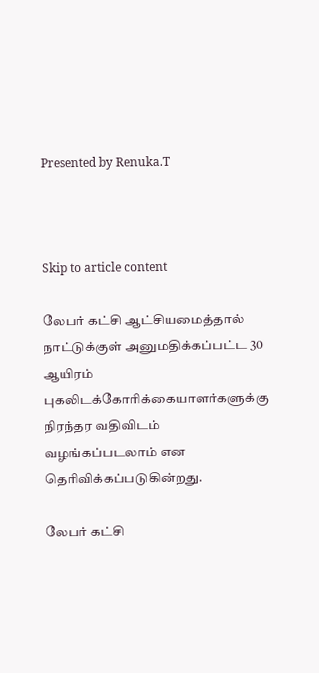Presented by Renuka.T



Skip to article content

லேபர் கட்சி ஆட்சியமைத்தால் நாட்டுக்குள் அனுமதிக்கப்பட்ட 30 ஆயிரம் புகலிடக்கோரிக்கையாளர்களுக்கு நிரந்தர வதிவிடம் வழங்கப்படலாம் என தெரிவிக்கப்படுகின்றது.

லேபர் கட்சி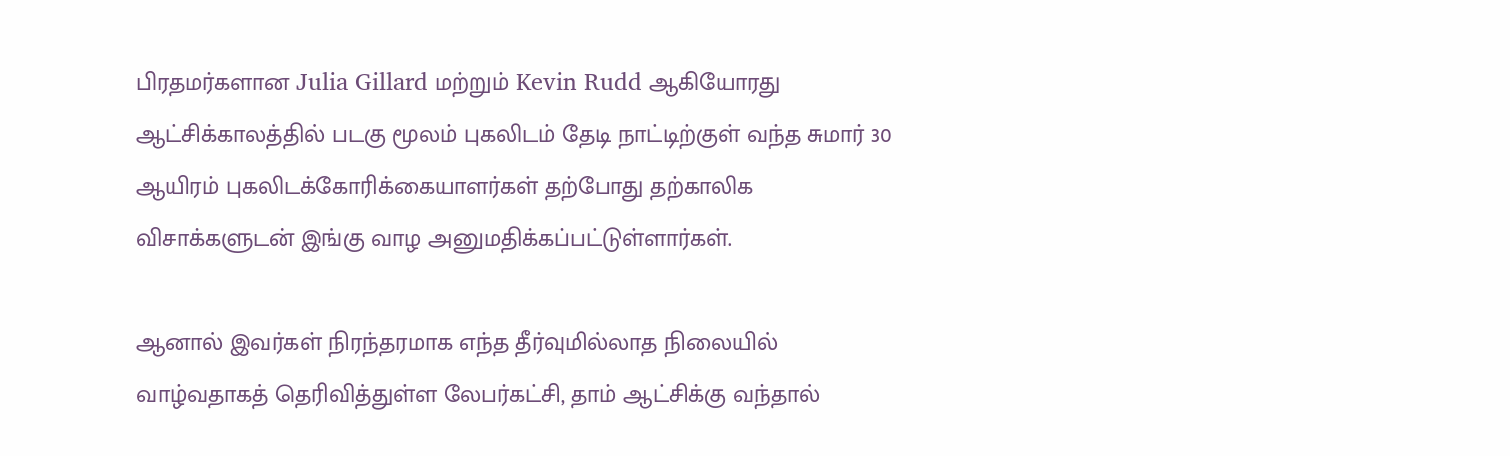பிரதமர்களான Julia Gillard மற்றும் Kevin Rudd ஆகியோரது ஆட்சிக்காலத்தில் படகு மூலம் புகலிடம் தேடி நாட்டிற்குள் வந்த சுமார் 30 ஆயிரம் புகலிடக்கோரிக்கையாளர்கள் தற்போது தற்காலிக விசாக்களுடன் இங்கு வாழ அனுமதிக்கப்பட்டுள்ளார்கள்.

ஆனால் இவர்கள் நிரந்தரமாக எந்த தீர்வுமில்லாத நிலையில் வாழ்வதாகத் தெரிவித்துள்ள லேபர்கட்சி, தாம் ஆட்சிக்கு வந்தால்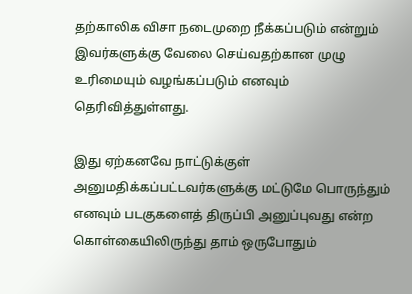தற்காலிக விசா நடைமுறை நீக்கப்படும் என்றும் இவர்களுக்கு வேலை செய்வதற்கான முழு உரிமையும் வழங்கப்படும் எனவும் தெரிவித்துள்ளது.

இது ஏற்கனவே நாட்டுக்குள் அனுமதிக்கப்பட்டவர்களுக்கு மட்டுமே பொருந்தும் எனவும் படகுகளைத் திருப்பி அனுப்புவது என்ற கொள்கையிலிருந்து தாம் ஒருபோதும்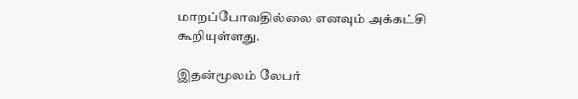மாறப்போவதில்லை எனவும் அக்கட்சி கூறியுள்ளது.

இதன்மூலம் லேபர்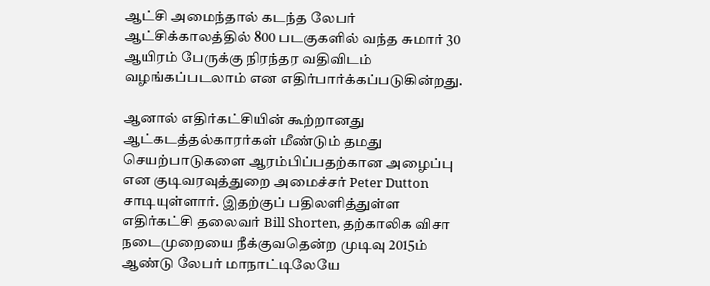ஆட்சி அமைந்தால் கடந்த லேபர் ஆட்சிக்காலத்தில் 800 படகுகளில் வந்த சுமார் 30 ஆயிரம் பேருக்கு நிரந்தர வதிவிடம் வழங்கப்படலாம் என எதிர்பார்க்கப்படுகின்றது.

ஆனால் எதிர்கட்சியின் கூற்றானது ஆட்கடத்தல்காரர்கள் மீண்டும் தமது செயற்பாடுகளை ஆரம்பிப்பதற்கான அழைப்பு என குடிவரவுத்துறை அமைச்சர் Peter Dutton  சாடியுள்ளார். இதற்குப் பதிலளித்துள்ள எதிர்கட்சி தலைவர் Bill Shorten, தற்காலிக விசா நடைமுறையை நீக்குவதென்ற முடிவு 2015ம் ஆண்டு லேபர் மாநாட்டிலேயே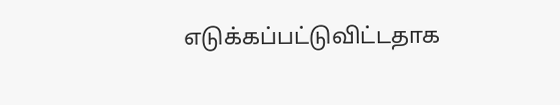எடுக்கப்பட்டுவிட்டதாக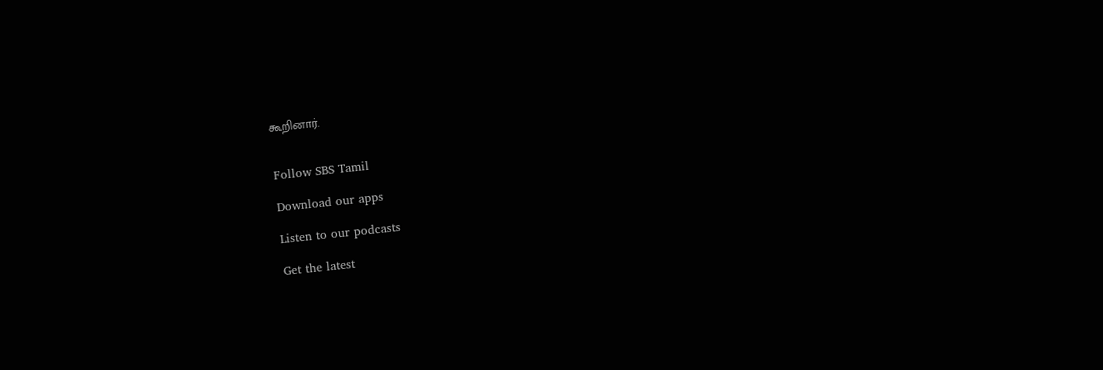கூறினார்.


Follow SBS Tamil

Download our apps

Listen to our podcasts

Get the latest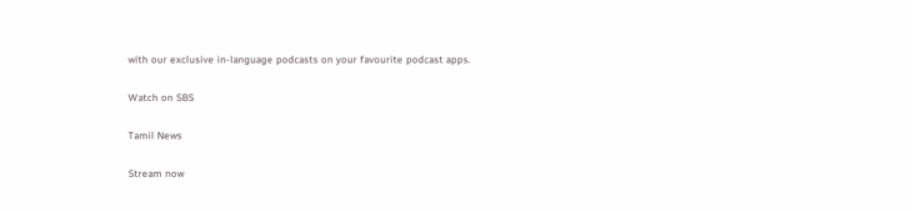with our exclusive in-language podcasts on your favourite podcast apps.

Watch on SBS

Tamil News

Stream now